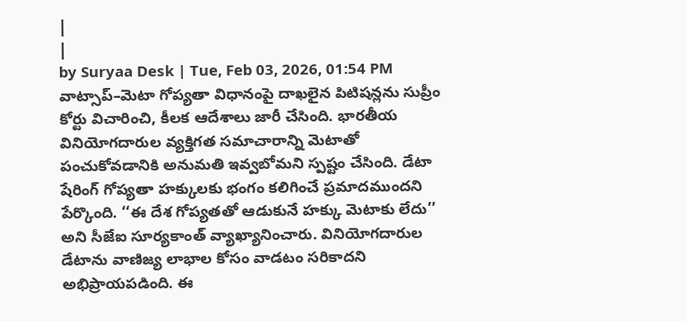|
|
by Suryaa Desk | Tue, Feb 03, 2026, 01:54 PM
వాట్సాప్–మెటా గోప్యతా విధానంపై దాఖలైన పిటిషన్లను సుప్రీం కోర్టు విచారించి, కీలక ఆదేశాలు జారీ చేసింది. భారతీయ వినియోగదారుల వ్యక్తిగత సమాచారాన్ని మెటాతో పంచుకోవడానికి అనుమతి ఇవ్వబోమని స్పష్టం చేసింది. డేటా షేరింగ్ గోప్యతా హక్కులకు భంగం కలిగించే ప్రమాదముందని పేర్కొంది. ‘‘ఈ దేశ గోప్యతతో ఆడుకునే హక్కు మెటాకు లేదు’’ అని సీజేఐ సూర్యకాంత్ వ్యాఖ్యానించారు. వినియోగదారుల డేటాను వాణిజ్య లాభాల కోసం వాడటం సరికాదని అభిప్రాయపడింది. ఈ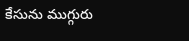కేసును ముగ్గురు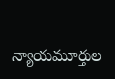న్యాయమూర్తుల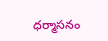ధర్మాసనం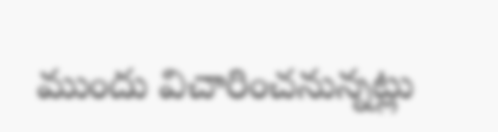ముందు విచారించనున్నట్లు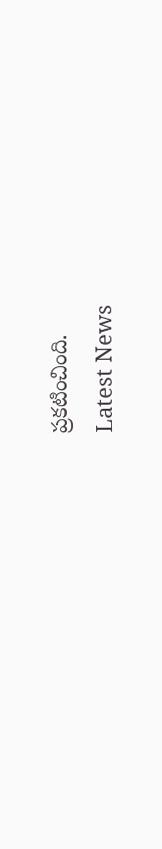ప్రకటించింది.
Latest News